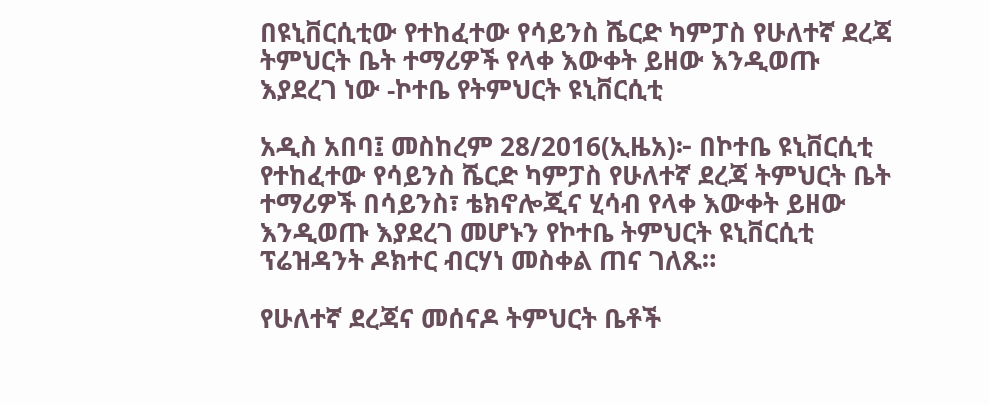በዩኒቨርሲቲው የተከፈተው የሳይንስ ሼርድ ካምፓስ የሁለተኛ ደረጃ ትምህርት ቤት ተማሪዎች የላቀ እውቀት ይዘው እንዲወጡ እያደረገ ነው -ኮተቤ የትምህርት ዩኒቨርሲቲ

አዲስ አበባ፤ መስከረም 28/2016(ኢዜአ)፦ በኮተቤ ዩኒቨርሲቲ የተከፈተው የሳይንስ ሼርድ ካምፓስ የሁለተኛ ደረጃ ትምህርት ቤት ተማሪዎች በሳይንስ፣ ቴክኖሎጂና ሂሳብ የላቀ እውቀት ይዘው እንዲወጡ እያደረገ መሆኑን የኮተቤ ትምህርት ዩኒቨርሲቲ ፕሬዝዳንት ዶክተር ብርሃነ መስቀል ጠና ገለጹ።

የሁለተኛ ደረጃና መሰናዶ ትምህርት ቤቶች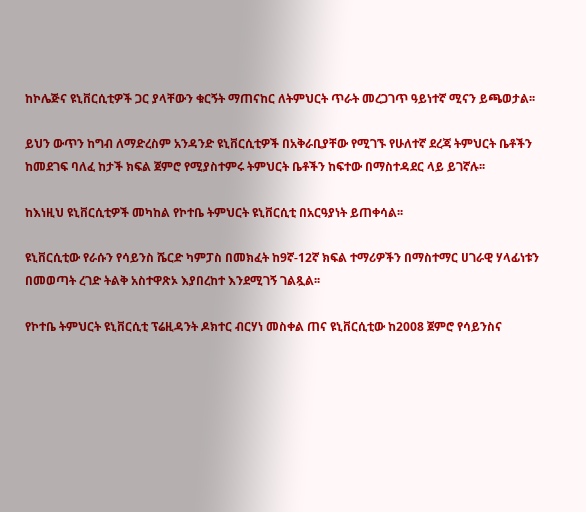ከኮሌጅና ዩኒቨርሲቲዎች ጋር ያላቸውን ቁርኝት ማጠናከር ለትምህርት ጥራት መረጋገጥ ዓይነተኛ ሚናን ይጫወታል፡፡

ይህን ውጥን ከግብ ለማድረስም አንዳንድ ዩኒቨርሲቲዎች በአቅራቢያቸው የሚገኙ የሁለተኛ ደረጃ ትምህርት ቤቶችን ከመደገፍ ባለፈ ከታች ክፍል ጀምሮ የሚያስተምሩ ትምህርት ቤቶችን ከፍተው በማስተዳደር ላይ ይገኛሉ፡፡

ከእነዚህ ዩኒቨርሲቲዎች መካከል የኮተቤ ትምህርት ዩኒቨርሲቲ በአርዓያነት ይጠቀሳል፡፡

ዩኒቨርሲቲው የራሱን የሳይንስ ሼርድ ካምፓስ በመክፈት ከ9ኛ-12ኛ ክፍል ተማሪዎችን በማስተማር ሀገራዊ ሃላፊነቱን በመወጣት ረገድ ትልቅ አስተዋጽኦ እያበረከተ እንደሚገኝ ገልጿል፡፡

የኮተቤ ትምህርት ዩኒቨርሲቲ ፕሬዚዳንት ዶክተር ብርሃነ መስቀል ጠና ዩኒቨርሲቲው ከ2008 ጀምሮ የሳይንስና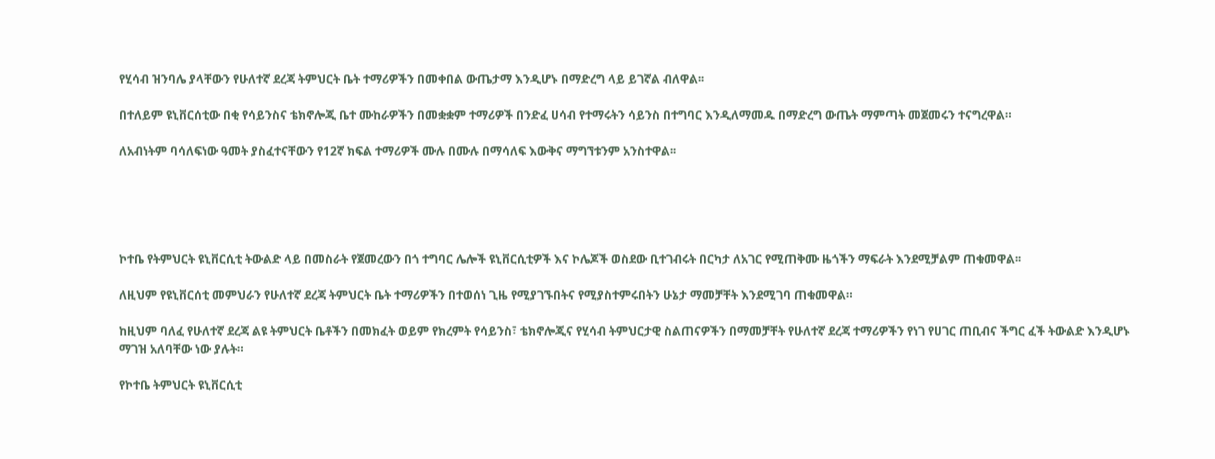የሂሳብ ዝንባሌ ያላቸውን የሁለተኛ ደረጃ ትምህርት ቤት ተማሪዎችን በመቀበል ውጤታማ እንዲሆኑ በማድረግ ላይ ይገኛል ብለዋል፡፡

በተለይም ዩኒቨርሰቲው በቂ የሳይንስና ቴክኖሎጂ ቤተ ሙከራዎችን በመቋቋም ተማሪዎች በንድፈ ሀሳብ የተማሩትን ሳይንስ በተግባር እንዲለማመዱ በማድረግ ውጤት ማምጣት መጀመሩን ተናግረዋል።

ለአብነትም ባሳለፍነው ዓመት ያስፈተናቸውን የ12ኛ ክፍል ተማሪዎች ሙሉ በሙሉ በማሳለፍ እውቅና ማግኘቱንም አንስተዋል፡፡





ኮተቤ የትምህርት ዩኒቨርሲቲ ትውልድ ላይ በመስራት የጀመረውን በጎ ተግባር ሌሎች ዩኒቨርሲቲዎች እና ኮሌጆች ወስደው ቢተገብሩት በርካታ ለአገር የሚጠቅሙ ዜጎችን ማፍራት እንደሚቻልም ጠቁመዋል፡፡

ለዚህም የዩኒቨርሰቲ መምህራን የሁለተኛ ደረጃ ትምህርት ቤት ተማሪዎችን በተወሰነ ጊዜ የሚያገኙበትና የሚያስተምሩበትን ሁኔታ ማመቻቸት እንደሚገባ ጠቁመዋል።

ከዚህም ባለፈ የሁለተኛ ደረጃ ልዩ ትምህርት ቤቶችን በመክፈት ወይም የክረምት የሳይንስ፣ ቴክኖሎጂና የሂሳብ ትምህርታዊ ስልጠናዎችን በማመቻቸት የሁለተኛ ደረጃ ተማሪዎችን የነገ የሀገር ጠቢብና ችግር ፈች ትውልድ እንዲሆኑ ማገዝ አለባቸው ነው ያሉት።

የኮተቤ ትምህርት ዩኒቨርሲቲ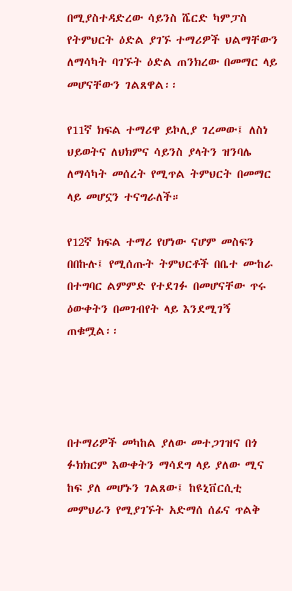በሚያስተዳድረው ሳይንስ ሼርድ ካምፓስ የትምህርት ዕድል ያገኙ ተማሪዎች ህልማቸውን ለማሳካት ባገኙት ዕድል ጠንክረው በመማር ላይ መሆናቸውን ገልጸዋል፡፡

የ11ኛ ክፍል ተማሪዋ ይኮሊያ ገረመው፤ ለስነ ህይወትና ለህክምና ሳይንስ ያላትን ዝንባሌ ለማሳካት መሰረት የሚጥል ትምህርት በመማር ላይ መሆኗን ተናግራለች።

የ12ኛ ክፍል ተማሪ የሆነው ናሆም መስፍን በበኩሉ፤ የሚሰጡት ትምህርቶች በቤተ ሙከራ በተግባር ልምምድ የተደገፉ በመሆናቸው ጥሩ ዕውቀትን በመገብየት ላይ እንደሚገኝ ጠቁሟል፡፡




በተማሪዎች መካከል ያለው መተጋገዝና በጎ ፉክክርም እውቀትን ማሳደግ ላይ ያለው ሚና ከፍ ያለ መሆኑን ገልጸው፤ ከዩኒቨርሲቲ መምህራን የሚያገኙት አድማሰ ሰፊና ጥልቅ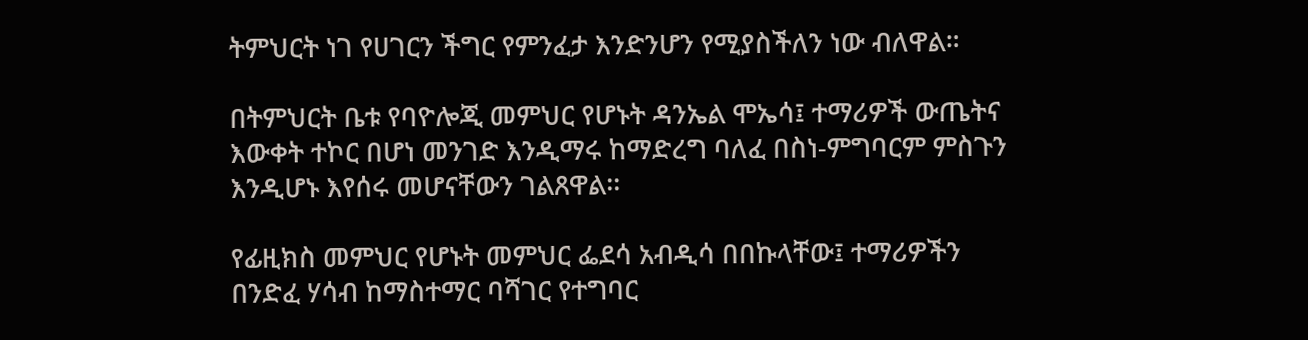ትምህርት ነገ የሀገርን ችግር የምንፈታ እንድንሆን የሚያስችለን ነው ብለዋል።

በትምህርት ቤቱ የባዮሎጂ መምህር የሆኑት ዳንኤል ሞኤሳ፤ ተማሪዎች ውጤትና እውቀት ተኮር በሆነ መንገድ እንዲማሩ ከማድረግ ባለፈ በስነ-ምግባርም ምስጉን እንዲሆኑ እየሰሩ መሆናቸውን ገልጸዋል፡፡

የፊዚክስ መምህር የሆኑት መምህር ፌደሳ አብዲሳ በበኩላቸው፤ ተማሪዎችን በንድፈ ሃሳብ ከማስተማር ባሻገር የተግባር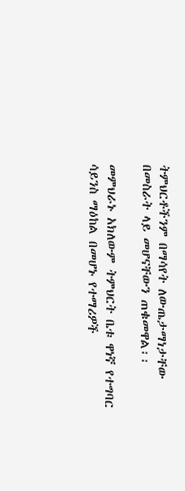ትምህርቶችንም በማሳየት ለውጤታማነታቸው በመስራት ላይ መሆናቸውን ጠቁመዋል፡፡

መምህራኑ አክለውም ትምህርት ቤቱ ዋነኛ የተግባር ሳይንስ ማዕከል በመሆኑ የተማሪዎች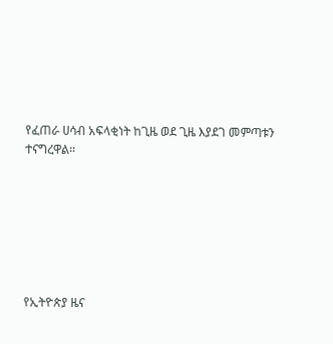የፈጠራ ሀሳብ አፍላቂነት ከጊዜ ወደ ጊዜ እያደገ መምጣቱን ተናግረዋል።







የኢትዮጵያ ዜና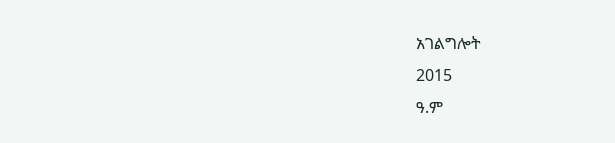አገልግሎት
2015
ዓ.ም